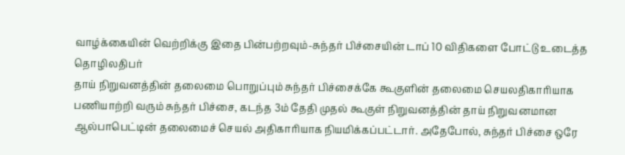வாழ்க்கையின் வெற்றிக்கு இதை பின்பற்றவும்-சுந்தர் பிச்சையின் டாப் 10 விதிகளை போட்டு உடைத்த தொழிலதிபர்
தாய் நிறுவனத்தின் தலைமை பொறுப்பும் சுந்தர் பிச்சைக்கே கூகுளின் தலைமை செயலதிகாரியாக பணியாற்றி வரும் சுந்தர் பிச்சை, கடந்த 3ம் தேதி முதல் கூகுள் நிறுவனத்தின் தாய் நிறுவனமான ஆல்பாபெட்டின் தலைமைச் செயல் அதிகாரியாக நியமிக்கப்பட்டார். அதேபோல், சுந்தர் பிச்சை ஒரே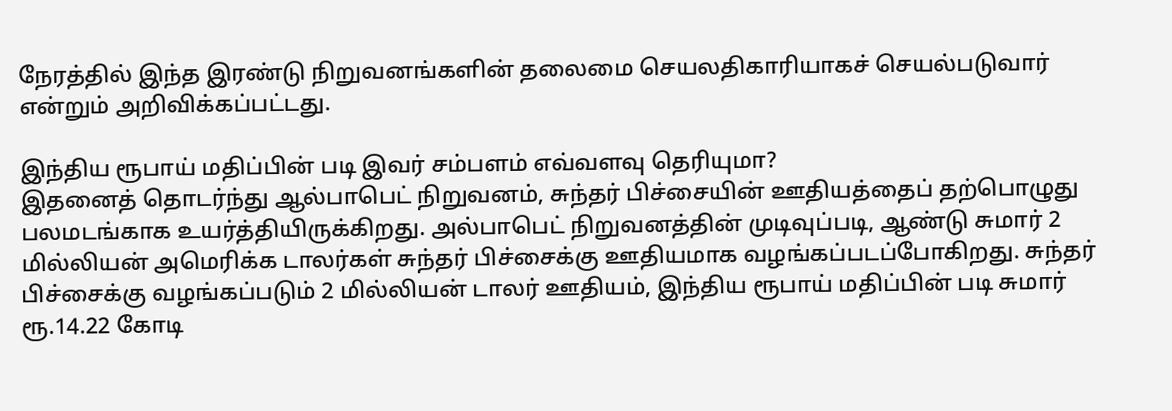நேரத்தில் இந்த இரண்டு நிறுவனங்களின் தலைமை செயலதிகாரியாகச் செயல்படுவார் என்றும் அறிவிக்கப்பட்டது.

இந்திய ரூபாய் மதிப்பின் படி இவர் சம்பளம் எவ்வளவு தெரியுமா?
இதனைத் தொடர்ந்து ஆல்பாபெட் நிறுவனம், சுந்தர் பிச்சையின் ஊதியத்தைப் தற்பொழுது பலமடங்காக உயர்த்தியிருக்கிறது. அல்பாபெட் நிறுவனத்தின் முடிவுப்படி, ஆண்டு சுமார் 2 மில்லியன் அமெரிக்க டாலர்கள் சுந்தர் பிச்சைக்கு ஊதியமாக வழங்கப்படப்போகிறது. சுந்தர் பிச்சைக்கு வழங்கப்படும் 2 மில்லியன் டாலர் ஊதியம், இந்திய ரூபாய் மதிப்பின் படி சுமார் ரூ.14.22 கோடி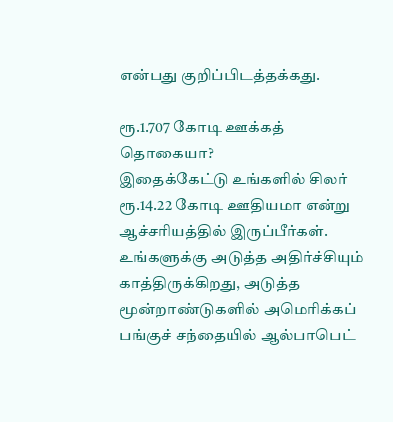என்பது குறிப்பிடத்தக்கது.

ரூ.1.707 கோடி ஊக்கத் தொகையா?
இதைக்கேட்டு உங்களில் சிலர் ரூ.14.22 கோடி ஊதியமா என்று ஆச்சரியத்தில் இருப்பீர்கள். உங்களுக்கு அடுத்த அதிர்ச்சியும் காத்திருக்கிறது, அடுத்த மூன்றாண்டுகளில் அமெரிக்கப் பங்குச் சந்தையில் ஆல்பாபெட்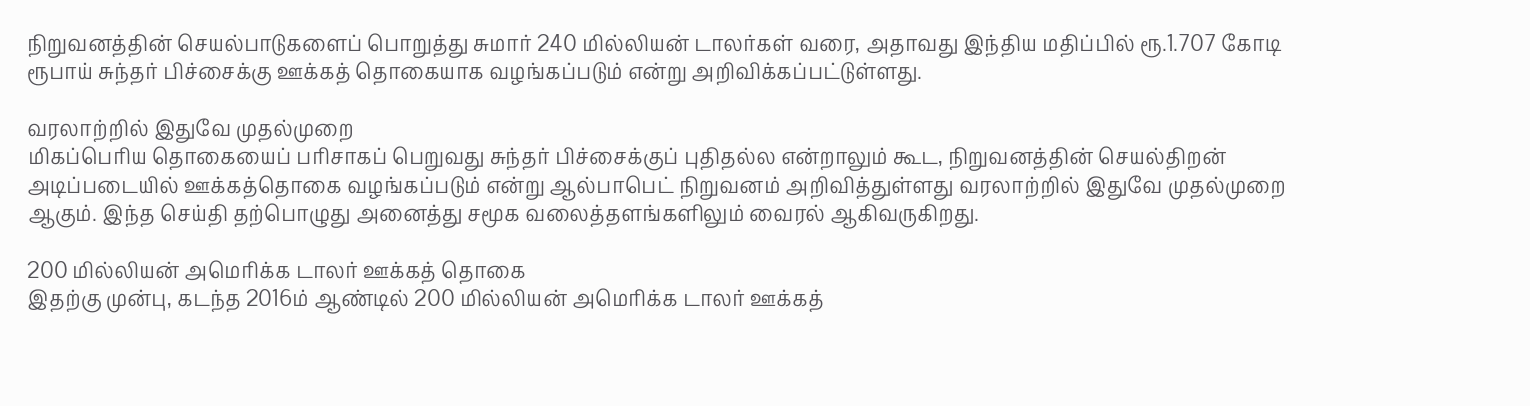நிறுவனத்தின் செயல்பாடுகளைப் பொறுத்து சுமார் 240 மில்லியன் டாலர்கள் வரை, அதாவது இந்திய மதிப்பில் ரூ.1.707 கோடி ரூபாய் சுந்தர் பிச்சைக்கு ஊக்கத் தொகையாக வழங்கப்படும் என்று அறிவிக்கப்பட்டுள்ளது.

வரலாற்றில் இதுவே முதல்முறை
மிகப்பெரிய தொகையைப் பரிசாகப் பெறுவது சுந்தர் பிச்சைக்குப் புதிதல்ல என்றாலும் கூட, நிறுவனத்தின் செயல்திறன் அடிப்படையில் ஊக்கத்தொகை வழங்கப்படும் என்று ஆல்பாபெட் நிறுவனம் அறிவித்துள்ளது வரலாற்றில் இதுவே முதல்முறை ஆகும். இந்த செய்தி தற்பொழுது அனைத்து சமூக வலைத்தளங்களிலும் வைரல் ஆகிவருகிறது.

200 மில்லியன் அமெரிக்க டாலர் ஊக்கத் தொகை
இதற்கு முன்பு, கடந்த 2016ம் ஆண்டில் 200 மில்லியன் அமெரிக்க டாலர் ஊக்கத்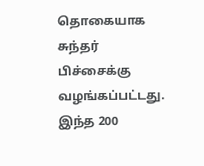தொகையாக சுந்தர் பிச்சைக்கு வழங்கப்பட்டது. இந்த 200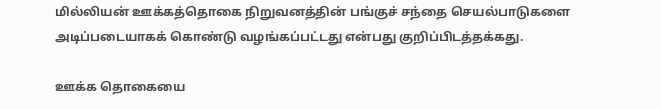மில்லியன் ஊக்கத்தொகை நிறுவனத்தின் பங்குச் சந்தை செயல்பாடுகளை அடிப்படையாகக் கொண்டு வழங்கப்பட்டது என்பது குறிப்பிடத்தக்கது.

ஊக்க தொகையை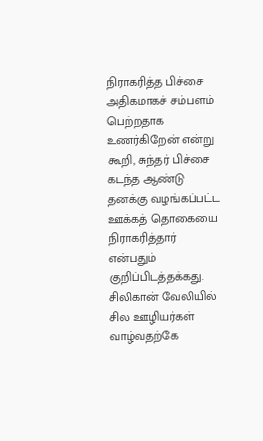நிராகரித்த பிச்சை
அதிகமாகச் சம்பளம் பெற்றதாக உணர்கிறேன் என்று கூறி, சுந்தர் பிச்சை கடந்த ஆண்டு தனக்கு வழங்கப்பட்ட ஊக்கத் தொகையை நிராகரித்தார் என்பதும் குறிப்பிடத்தக்கது. சிலிகான் வேலியில் சில ஊழியர்கள் வாழ்வதற்கே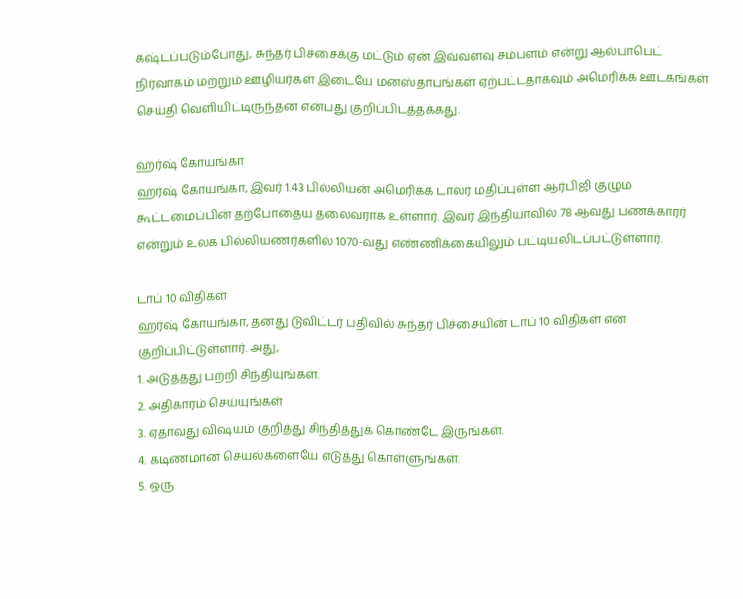கஷ்டப்படும்போது, சுந்தர் பிச்சைக்கு மட்டும் ஏன் இவ்வளவு சம்பளம் என்று ஆல்பாபெட் நிர்வாகம் மற்றும் ஊழியர்கள் இடையே மனஸ்தாபங்கள் ஏற்பட்டதாகவும் அமெரிக்க ஊடகங்கள் செய்தி வெளியிட்டிருந்தன என்பது குறிப்பிடத்தக்கது.

ஹர்ஷ் கோயங்கா
ஹர்ஷ் கோயங்கா, இவர் 1.43 பில்லியன் அமெரிக்க டாலர் மதிப்புள்ள ஆர்பிஜி குழும கூட்டமைப்பின் தற்போதைய தலைவராக உள்ளார். இவர் இந்தியாவில் 78 ஆவது பணக்காரர் என்றும் உலக பில்லியணர்களில் 1070-வது எண்ணிக்கையிலும் பட்டியலிடப்பட்டுள்ளார்.

டாப் 10 விதிகள்
ஹர்ஷ் கோயங்கா, தனது டுவிட்டர் பதிவில் சுந்தர் பிச்சையின் டாப் 10 விதிகள் என குறிப்பிட்டுள்ளார். அது,
1. அடுத்தது பற்றி சிந்தியுங்கள்.
2. அதிகாரம் செய்யுங்கள்
3. ஏதாவது விஷயம் குறித்து சிந்தித்துக் கொண்டே இருங்கள்.
4. கடிணமான செயல்களையே எடுத்து கொள்ளுங்கள்.
5. ஒரு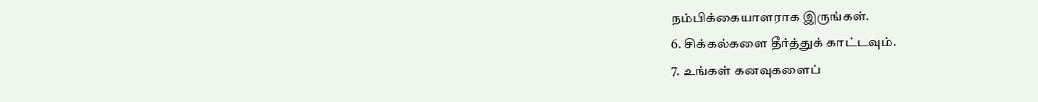நம்பிக்கையாளராக இருங்கள்.
6. சிக்கல்களை தீர்த்துக் காட்டவும்.
7. உங்கள் கனவுகளைப்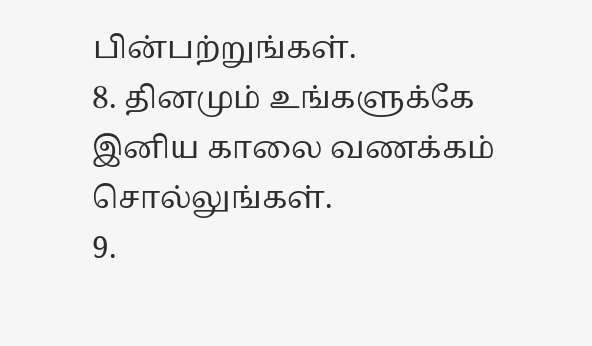பின்பற்றுங்கள்.
8. தினமும் உங்களுக்கே இனிய காலை வணக்கம் சொல்லுங்கள்.
9.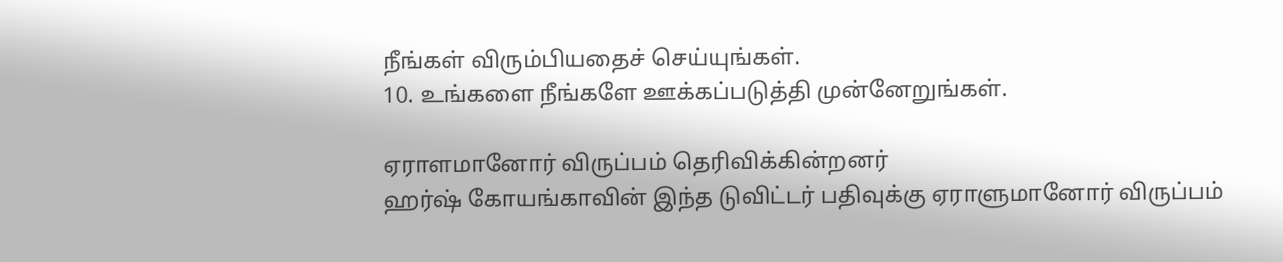நீங்கள் விரும்பியதைச் செய்யுங்கள்.
10. உங்களை நீங்களே ஊக்கப்படுத்தி முன்னேறுங்கள்.

ஏராளமானோர் விருப்பம் தெரிவிக்கின்றனர்
ஹர்ஷ் கோயங்காவின் இந்த டுவிட்டர் பதிவுக்கு ஏராளுமானோர் விருப்பம்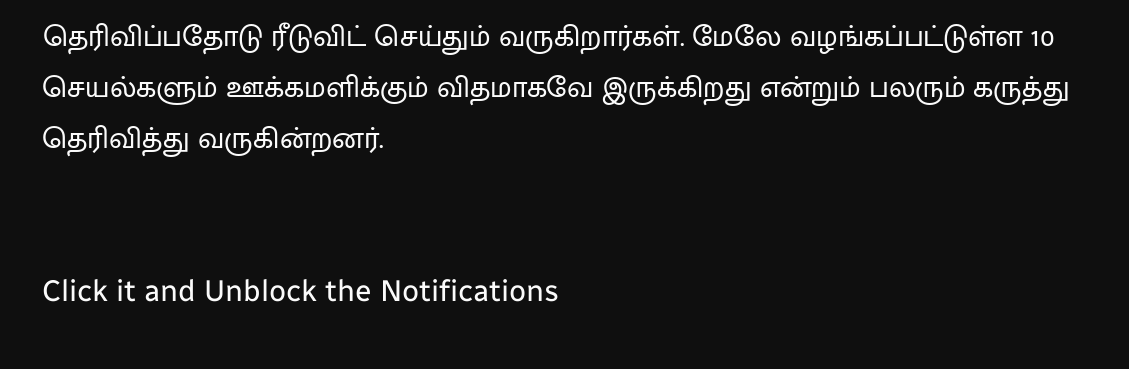தெரிவிப்பதோடு ரீடுவிட் செய்தும் வருகிறார்கள். மேலே வழங்கப்பட்டுள்ள 10 செயல்களும் ஊக்கமளிக்கும் விதமாகவே இருக்கிறது என்றும் பலரும் கருத்து தெரிவித்து வருகின்றனர்.


Click it and Unblock the Notifications